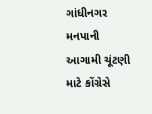ગાંધીનગર મનપાની આગામી ચૂંટણી માટે કોંગ્રેસે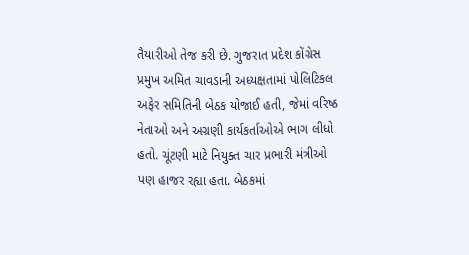તૈયારીઓ તેજ કરી છે. ગુજરાત પ્રદેશ કોંગ્રેસ પ્રમુખ અમિત ચાવડાની અધ્યક્ષતામાં પોલિટિકલ અફેર સમિતિની બેઠક યોજાઈ હતી, જેમાં વરિષ્ઠ નેતાઓ અને અગ્રણી કાર્યકર્તાઓએ ભાગ લીધો હતો. ચૂંટણી માટે નિયુક્ત ચાર પ્રભારી મંત્રીઓ પણ હાજર રહ્યા હતા. બેઠકમાં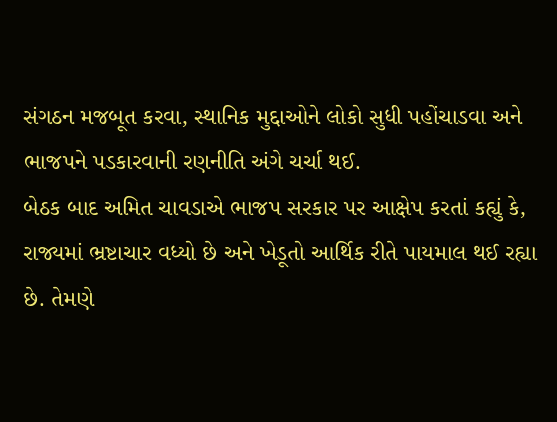સંગઠન મજબૂત કરવા, સ્થાનિક મુદ્દાઓને લોકો સુધી પહોંચાડવા અને ભાજપને પડકારવાની રણનીતિ અંગે ચર્ચા થઈ.
બેઠક બાદ અમિત ચાવડાએ ભાજપ સરકાર પર આક્ષેપ કરતાં કહ્યું કે, રાજ્યમાં ભ્રષ્ટાચાર વધ્યો છે અને ખેડૂતો આર્થિક રીતે પાયમાલ થઈ રહ્યા છે. તેમણે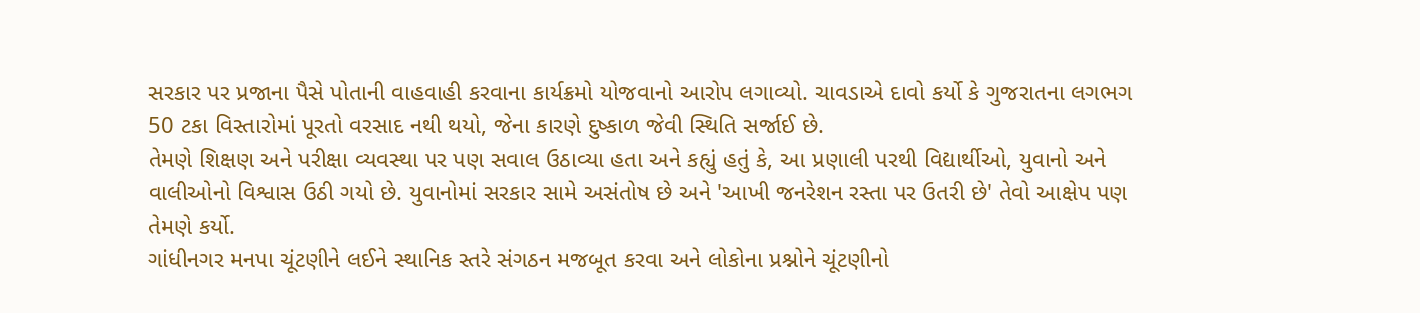સરકાર પર પ્રજાના પૈસે પોતાની વાહવાહી કરવાના કાર્યક્રમો યોજવાનો આરોપ લગાવ્યો. ચાવડાએ દાવો કર્યો કે ગુજરાતના લગભગ 50 ટકા વિસ્તારોમાં પૂરતો વરસાદ નથી થયો, જેના કારણે દુષ્કાળ જેવી સ્થિતિ સર્જાઈ છે.
તેમણે શિક્ષણ અને પરીક્ષા વ્યવસ્થા પર પણ સવાલ ઉઠાવ્યા હતા અને કહ્યું હતું કે, આ પ્રણાલી પરથી વિદ્યાર્થીઓ, યુવાનો અને વાલીઓનો વિશ્વાસ ઉઠી ગયો છે. યુવાનોમાં સરકાર સામે અસંતોષ છે અને 'આખી જનરેશન રસ્તા પર ઉતરી છે' તેવો આક્ષેપ પણ તેમણે કર્યો.
ગાંધીનગર મનપા ચૂંટણીને લઈને સ્થાનિક સ્તરે સંગઠન મજબૂત કરવા અને લોકોના પ્રશ્નોને ચૂંટણીનો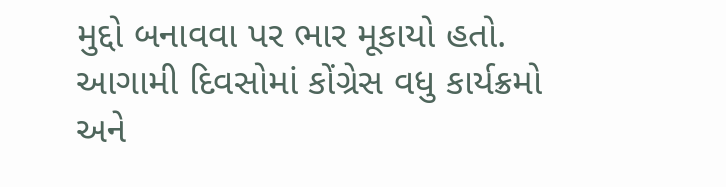મુદ્દો બનાવવા પર ભાર મૂકાયો હતો. આગામી દિવસોમાં કોંગ્રેસ વધુ કાર્યક્રમો અને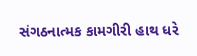સંગઠનાત્મક કામગીરી હાથ ધરે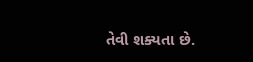તેવી શક્યતા છે.